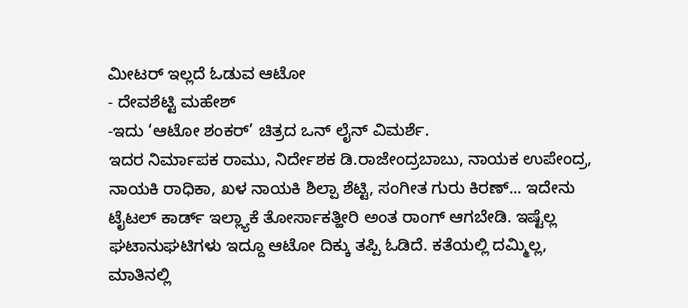ಮೀಟರ್ ಇಲ್ಲದೆ ಓಡುವ ಆಟೋ
- ದೇವಶೆಟ್ಟಿ ಮಹೇಶ್
-ಇದು ‘ಆಟೋ ಶಂಕರ್’ ಚಿತ್ರದ ಒನ್ ಲೈನ್ ವಿಮರ್ಶೆ.
ಇದರ ನಿರ್ಮಾಪಕ ರಾಮು, ನಿರ್ದೇಶಕ ಡಿ.ರಾಜೇಂದ್ರಬಾಬು, ನಾಯಕ ಉಪೇಂದ್ರ, ನಾಯಕಿ ರಾಧಿಕಾ, ಖಳ ನಾಯಕಿ ಶಿಲ್ಪಾ ಶೆಟ್ಟಿ, ಸಂಗೀತ ಗುರು ಕಿರಣ್... ಇದೇನು ಟೈಟಲ್ ಕಾರ್ಡ್ ಇಲ್ಲ್ಯಾಕೆ ತೋರ್ಸಾಕತ್ಹೀರಿ ಅಂತ ರಾಂಗ್ ಆಗಬೇಡಿ. ಇಷ್ಟೆಲ್ಲ ಘಟಾನುಘಟಿಗಳು ಇದ್ದೂ ಆಟೋ ದಿಕ್ಕು ತಪ್ಪಿ ಓಡಿದೆ. ಕತೆಯಲ್ಲಿ ದಮ್ಮಿಲ್ಲ, ಮಾತಿನಲ್ಲಿ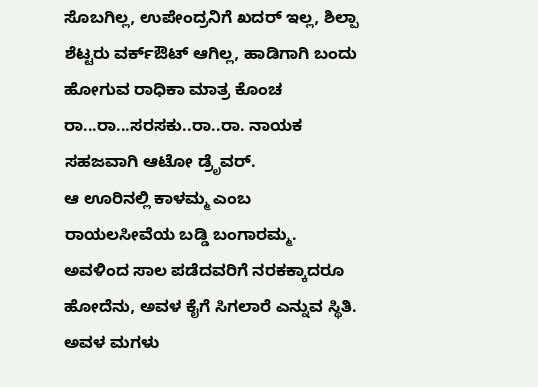ಸೊಬಗಿಲ್ಲ, ಉಪೇಂದ್ರನಿಗೆ ಖದರ್ ಇಲ್ಲ, ಶಿಲ್ಪಾ ಶೆಟ್ಟರು ವರ್ಕ್ಔಟ್ ಆಗಿಲ್ಲ, ಹಾಡಿಗಾಗಿ ಬಂದು ಹೋಗುವ ರಾಧಿಕಾ ಮಾತ್ರ ಕೊಂಚ ರಾ...ರಾ...ಸರಸಕು..ರಾ..ರಾ. ನಾಯಕ ಸಹಜವಾಗಿ ಆಟೋ ಡ್ರೆೃವರ್.
ಆ ಊರಿನಲ್ಲಿ ಕಾಳಮ್ಮ ಎಂಬ ರಾಯಲಸೀವೆಯ ಬಡ್ಡಿ ಬಂಗಾರಮ್ಮ. ಅವಳಿಂದ ಸಾಲ ಪಡೆದವರಿಗೆ ನರಕಕ್ಕಾದರೂ ಹೋದೆನು, ಅವಳ ಕೈಗೆ ಸಿಗಲಾರೆ ಎನ್ನುವ ಸ್ಥಿತಿ. ಅವಳ ಮಗಳು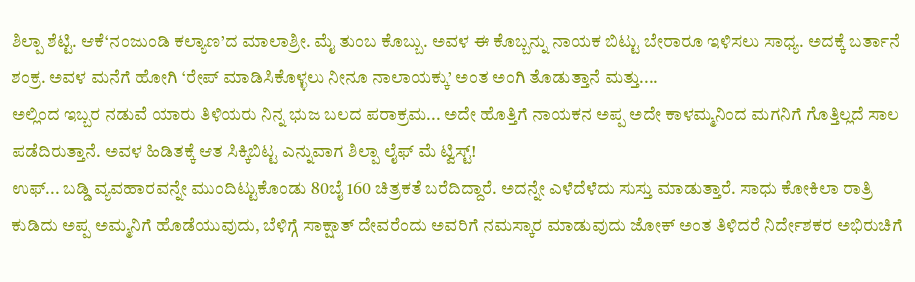ಶಿಲ್ಪಾ ಶೆಟ್ಟಿ. ಆಕೆ‘ನಂಜುಂಡಿ ಕಲ್ಯಾಣ’ದ ಮಾಲಾಶ್ರೀ. ಮೈ ತುಂಬ ಕೊಬ್ಬು. ಅವಳ ಈ ಕೊಬ್ಬನ್ನು ನಾಯಕ ಬಿಟ್ಟು ಬೇರಾರೂ ಇಳಿಸಲು ಸಾಧ್ಯ. ಅದಕ್ಕೆ ಬರ್ತಾನೆ ಶಂಕ್ರ. ಅವಳ ಮನೆಗೆ ಹೋಗಿ ‘ರೇಪ್ ಮಾಡಿಸಿಕೊಳ್ಳಲು ನೀನೂ ನಾಲಾಯಕ್ಕು’ ಅಂತ ಅಂಗಿ ತೊಡುತ್ತಾನೆ ಮತ್ತು....
ಅಲ್ಲಿಂದ ಇಬ್ಬರ ನಡುವೆ ಯಾರು ತಿಳಿಯರು ನಿನ್ನ ಭುಜ ಬಲದ ಪರಾಕ್ರಮ... ಅದೇ ಹೊತ್ತಿಗೆ ನಾಯಕನ ಅಪ್ಪ ಅದೇ ಕಾಳಮ್ಮನಿಂದ ಮಗನಿಗೆ ಗೊತ್ತಿಲ್ಲದೆ ಸಾಲ ಪಡೆದಿರುತ್ತಾನೆ. ಅವಳ ಹಿಡಿತಕ್ಕೆ ಆತ ಸಿಕ್ಕಿಬಿಟ್ಟ ಎನ್ನುವಾಗ ಶಿಲ್ಪಾ ಲೈಫ್ ಮೆ ಟ್ವಿಸ್ಟ್!
ಉಫ್... ಬಡ್ಡಿ ವ್ಯವಹಾರವನ್ನೇ ಮುಂದಿಟ್ಟುಕೊಂಡು 80ಬೈ 160 ಚಿತ್ರಕತೆ ಬರೆದಿದ್ದಾರೆ. ಅದನ್ನೇ ಎಳೆದೆಳೆದು ಸುಸ್ತು ಮಾಡುತ್ತಾರೆ. ಸಾಧು ಕೋಕಿಲಾ ರಾತ್ರಿ ಕುಡಿದು ಅಪ್ಪ ಅಮ್ಮನಿಗೆ ಹೊಡೆಯುವುದು, ಬೆಳಿಗ್ಗೆ ಸಾಕ್ಷಾತ್ ದೇವರೆಂದು ಅವರಿಗೆ ನಮಸ್ಕಾರ ಮಾಡುವುದು ಜೋಕ್ ಅಂತ ತಿಳಿದರೆ ನಿರ್ದೇಶಕರ ಅಭಿರುಚಿಗೆ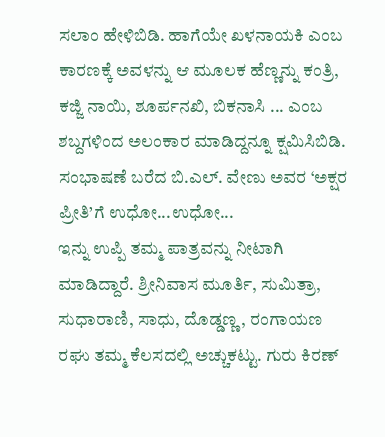ಸಲಾಂ ಹೇಳಿಬಿಡಿ. ಹಾಗೆಯೇ ಖಳನಾಯಕಿ ಎಂಬ ಕಾರಣಕ್ಕೆ ಅವಳನ್ನು ಆ ಮೂಲಕ ಹೆಣ್ಣನ್ನು ಕಂತ್ರಿ, ಕಜ್ಜಿ ನಾಯಿ, ಶೂರ್ಪನಖಿ, ಬಿಕನಾಸಿ ... ಎಂಬ ಶಬ್ದಗಳಿಂದ ಅಲಂಕಾರ ಮಾಡಿದ್ದನ್ನೂ ಕ್ಷಮಿಸಿಬಿಡಿ. ಸಂಭಾಷಣೆ ಬರೆದ ಬಿ.ಎಲ್. ವೇಣು ಅವರ ‘ಅಕ್ಷರ ಪ್ರೀತಿ’ಗೆ ಉಧೋ...ಉಧೋ...
ಇನ್ನು ಉಪ್ಪಿ ತಮ್ಮ ಪಾತ್ರವನ್ನು ನೀಟಾಗಿ ಮಾಡಿದ್ದಾರೆ. ಶ್ರೀನಿವಾಸ ಮೂರ್ತಿ, ಸುಮಿತ್ರಾ, ಸುಧಾರಾಣಿ, ಸಾಧು, ದೊಡ್ಡಣ್ಣ, ರಂಗಾಯಣ ರಘು ತಮ್ಮ ಕೆಲಸದಲ್ಲಿ ಅಚ್ಚುಕಟ್ಟು. ಗುರು ಕಿರಣ್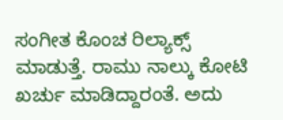ಸಂಗೀತ ಕೊಂಚ ರಿಲ್ಯಾಕ್ಸ್ ಮಾಡುತ್ತೆ. ರಾಮು ನಾಲ್ಕು ಕೋಟಿ ಖರ್ಚು ಮಾಡಿದ್ದಾರಂತೆ. ಅದು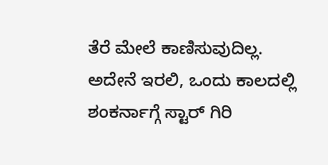ತೆರೆ ಮೇಲೆ ಕಾಣಿಸುವುದಿಲ್ಲ.
ಅದೇನೆ ಇರಲಿ, ಒಂದು ಕಾಲದಲ್ಲಿ ಶಂಕರ್ನಾಗ್ಗೆ ಸ್ಟಾರ್ ಗಿರಿ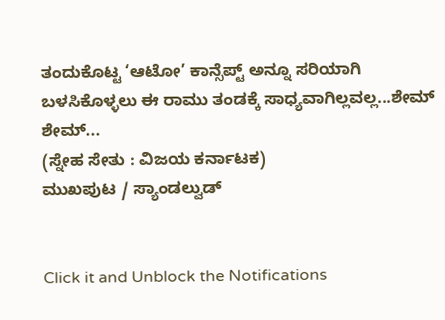ತಂದುಕೊಟ್ಟ ‘ಆಟೋ’ ಕಾನ್ಸೆಪ್ಟ್ ಅನ್ನೂ ಸರಿಯಾಗಿ ಬಳಸಿಕೊಳ್ಳಲು ಈ ರಾಮು ತಂಡಕ್ಕೆ ಸಾಧ್ಯವಾಗಿಲ್ಲವಲ್ಲ...ಶೇಮ್ ಶೇಮ್...
(ಸ್ನೇಹ ಸೇತು : ವಿಜಯ ಕರ್ನಾಟಕ)
ಮುಖಪುಟ / ಸ್ಯಾಂಡಲ್ವುಡ್


Click it and Unblock the Notifications